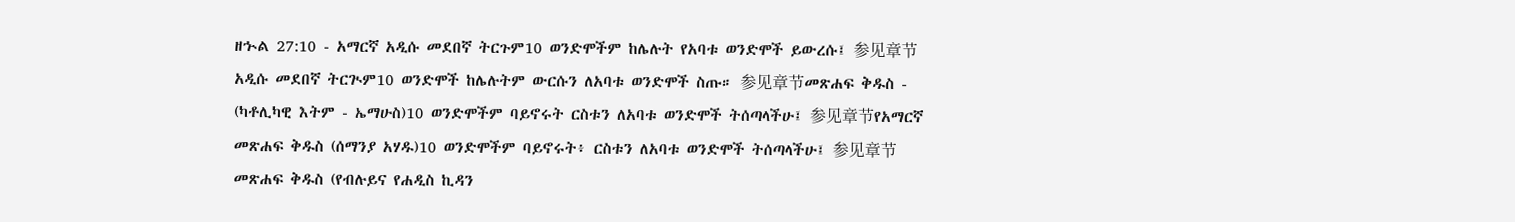ዘኍል 27:10 - አማርኛ አዲሱ መደበኛ ትርጉም10 ወንድሞችም ከሌሉት የአባቱ ወንድሞች ይውረሱ፤ 参见章节አዲሱ መደበኛ ትርጒም10 ወንድሞች ከሌሉትም ውርሱን ለአባቱ ወንድሞች ስጡ። 参见章节መጽሐፍ ቅዱስ - (ካቶሊካዊ እትም - ኤማሁስ)10 ወንድሞችም ባይኖሩት ርስቱን ለአባቱ ወንድሞች ትሰጣላችሁ፤ 参见章节የአማርኛ መጽሐፍ ቅዱስ (ሰማንያ አሃዱ)10 ወንድሞችም ባይኖሩት፥ ርስቱን ለአባቱ ወንድሞች ትሰጣላችሁ፤ 参见章节መጽሐፍ ቅዱስ (የብሉይና የሐዲስ ኪዳን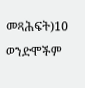መጻሕፍት)10 ወንድሞችም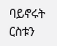ባይኖሩት ርስቱን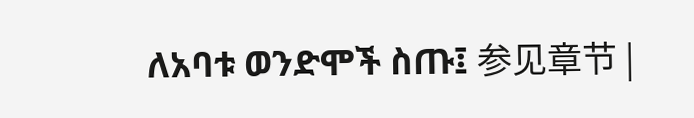ለአባቱ ወንድሞች ስጡ፤ 参见章节 |